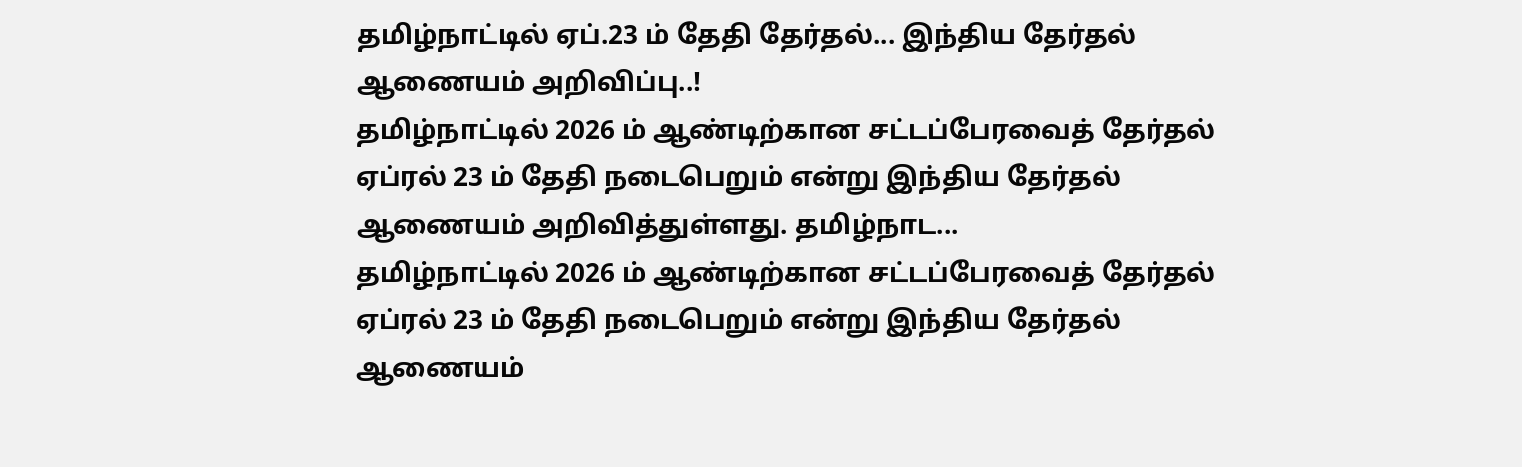தமிழ்நாட்டில் ஏப்.23 ம் தேதி தேர்தல்... இந்திய தேர்தல் ஆணையம் அறிவிப்பு..!
தமிழ்நாட்டில் 2026 ம் ஆண்டிற்கான சட்டப்பேரவைத் தேர்தல் ஏப்ரல் 23 ம் தேதி நடைபெறும் என்று இந்திய தேர்தல் ஆணையம் அறிவித்துள்ளது. தமிழ்நாட...
தமிழ்நாட்டில் 2026 ம் ஆண்டிற்கான சட்டப்பேரவைத் தேர்தல் ஏப்ரல் 23 ம் தேதி நடைபெறும் என்று இந்திய தேர்தல் ஆணையம்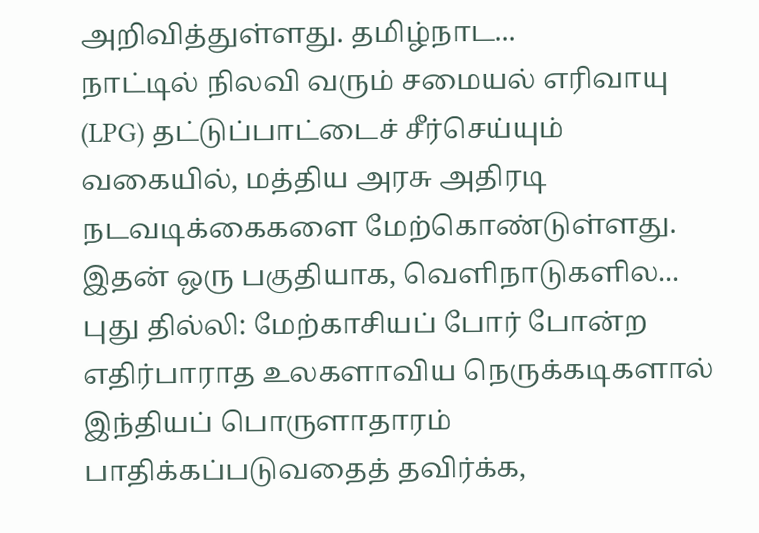அறிவித்துள்ளது. தமிழ்நாட...
நாட்டில் நிலவி வரும் சமையல் எரிவாயு (LPG) தட்டுப்பாட்டைச் சீர்செய்யும் வகையில், மத்திய அரசு அதிரடி நடவடிக்கைகளை மேற்கொண்டுள்ளது. இதன் ஒரு பகுதியாக, வெளிநாடுகளில...
புது தில்லி: மேற்காசியப் போர் போன்ற எதிர்பாராத உலகளாவிய நெருக்கடிகளால் இந்தியப் பொருளாதாரம் பாதிக்கப்படுவதைத் தவிர்க்க,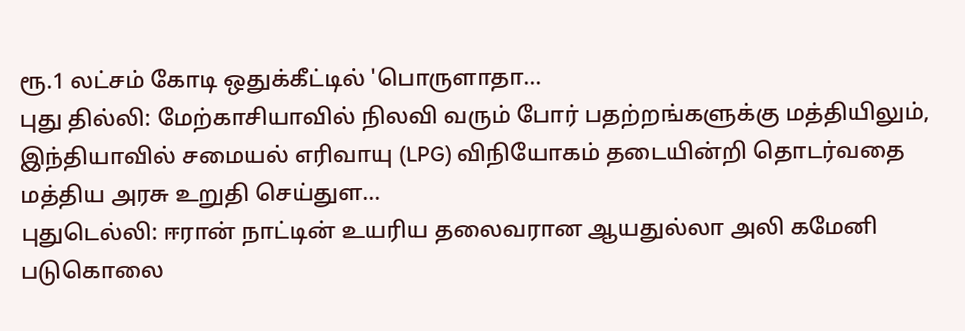ரூ.1 லட்சம் கோடி ஒதுக்கீட்டில் 'பொருளாதா...
புது தில்லி: மேற்காசியாவில் நிலவி வரும் போர் பதற்றங்களுக்கு மத்தியிலும், இந்தியாவில் சமையல் எரிவாயு (LPG) விநியோகம் தடையின்றி தொடர்வதை மத்திய அரசு உறுதி செய்துள...
புதுடெல்லி: ஈரான் நாட்டின் உயரிய தலைவரான ஆயதுல்லா அலி கமேனி படுகொலை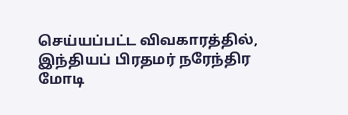செய்யப்பட்ட விவகாரத்தில், இந்தியப் பிரதமர் நரேந்திர மோடி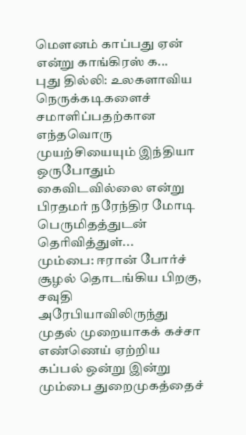மௌனம் காப்பது ஏன் என்று காங்கிரஸ் க...
புது தில்லி: உலகளாவிய நெருக்கடிகளைச் சமாளிப்பதற்கான எந்தவொரு முயற்சியையும் இந்தியா ஒருபோதும் கைவிடவில்லை என்று பிரதமர் நரேந்திர மோடி பெருமிதத்துடன் தெரிவித்துள்...
மும்பை: ஈரான் போர்ச் சூழல் தொடங்கிய பிறகு, சவுதி அரேபியாவிலிருந்து முதல் முறையாகக் கச்சா எண்ணெய் ஏற்றிய கப்பல் ஒன்று இன்று மும்பை துறைமுகத்தைச்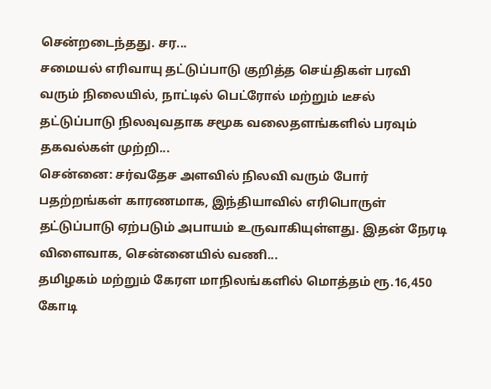சென்றடைந்தது. சர...
சமையல் எரிவாயு தட்டுப்பாடு குறித்த செய்திகள் பரவி வரும் நிலையில், நாட்டில் பெட்ரோல் மற்றும் டீசல் தட்டுப்பாடு நிலவுவதாக சமூக வலைதளங்களில் பரவும் தகவல்கள் முற்றி...
சென்னை: சர்வதேச அளவில் நிலவி வரும் போர் பதற்றங்கள் காரணமாக, இந்தியாவில் எரிபொருள் தட்டுப்பாடு ஏற்படும் அபாயம் உருவாகியுள்ளது. இதன் நேரடி விளைவாக, சென்னையில் வணி...
தமிழகம் மற்றும் கேரள மாநிலங்களில் மொத்தம் ரூ.16,450 கோடி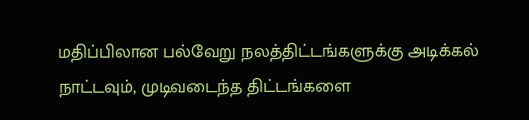மதிப்பிலான பல்வேறு நலத்திட்டங்களுக்கு அடிக்கல் நாட்டவும், முடிவடைந்த திட்டங்களை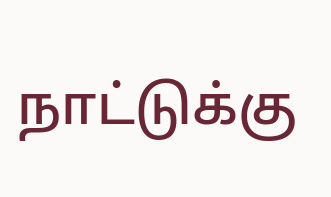நாட்டுக்கு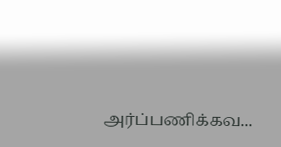அர்ப்பணிக்கவ...